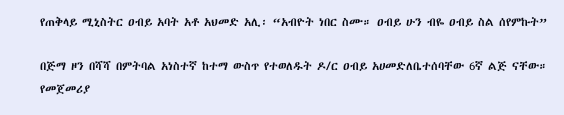የጠቅላይ ሚኒስትር ዐብይ አባት አቶ አህመድ አሊ፡ “አብዮት ነበር ስሙ። ዐብይ ሁን ብዬ ዐብይ ስል ሰየምኩት”

በጅማ ዞን በሻሻ በምትባል አነስተኛ ከተማ ውስጥ የተወለዱት ዶ/ር ዐብይ አሀመድለቤተሰባቸው 6ኛ ልጅ ናቸው። የመጀመሪያ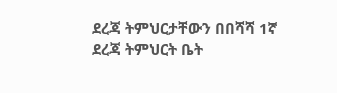ደረጃ ትምህርታቸውን በበሻሻ 1ኛ ደረጃ ትምህርት ቤት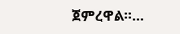ጀምረዋል።…